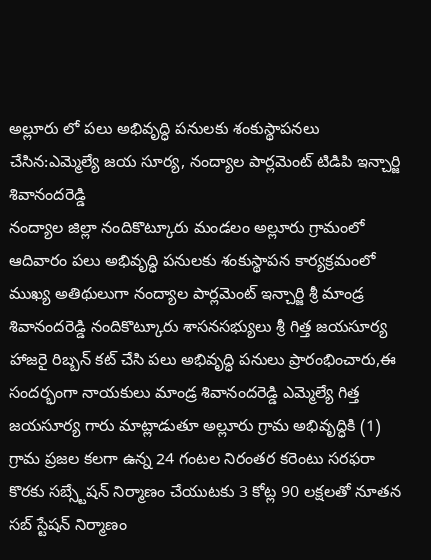అల్లూరు లో పలు అభివృద్ధి పనులకు శంకుస్థాపనలు చేసిన:ఎమ్మెల్యే జయ సూర్య, నంద్యాల పార్లమెంట్ టిడిపి ఇన్చార్జి శివానందరెడ్డి
నంద్యాల జిల్లా నందికొట్కూరు మండలం అల్లూరు గ్రామంలో ఆదివారం పలు అభివృద్ధి పనులకు శంకుస్థాపన కార్యక్రమంలో ముఖ్య అతిథులుగా నంద్యాల పార్లమెంట్ ఇన్చార్జి శ్రీ మాండ్ర శివానందరెడ్డి నందికొట్కూరు శాసనసభ్యులు శ్రీ గిత్త జయసూర్య హాజరై రిబ్బన్ కట్ చేసి పలు అభివృద్ధి పనులు ప్రారంభించారు,ఈ సందర్భంగా నాయకులు మాండ్ర శివానందరెడ్డి ఎమ్మెల్యే గిత్త జయసూర్య గారు మాట్లాడుతూ అల్లూరు గ్రామ అభివృద్ధికి (1) గ్రామ ప్రజల కలగా ఉన్న 24 గంటల నిరంతర కరెంటు సరఫరా కొరకు సబ్స్టేషన్ నిర్మాణం చేయుటకు 3 కోట్ల 90 లక్షలతో నూతన సబ్ స్టేషన్ నిర్మాణం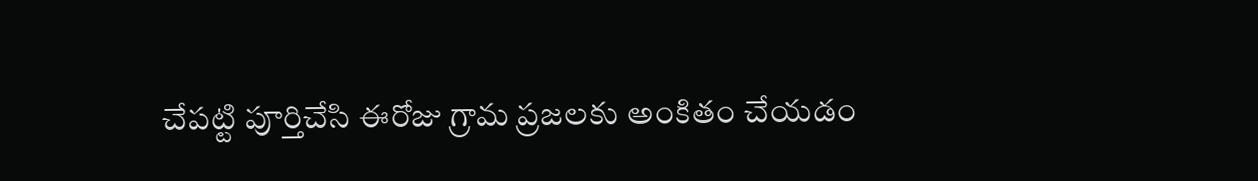చేపట్టి పూర్తిచేసి ఈరోజు గ్రామ ప్రజలకు అంకితం చేయడం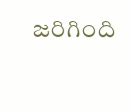జరిగింది